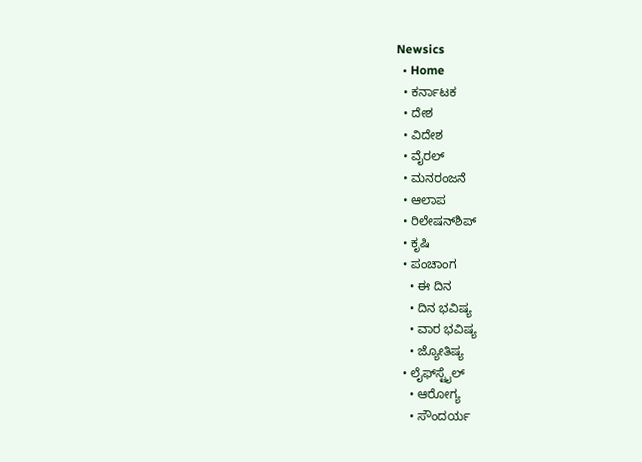Newsics
  • Home
  • ಕರ್ನಾಟಕ
  • ದೇಶ
  • ವಿದೇಶ
  • ವೈರಲ್
  • ಮನರಂಜನೆ
  • ಆಲಾಪ
  • ರಿಲೇಷನ್‌ಶಿಪ್
  • ಕೃಷಿ
  • ಪಂಚಾಂಗ
    • ಈ ದಿನ
    • ದಿನ ಭವಿಷ್ಯ
    • ವಾರ ಭವಿಷ್ಯ
    • ಜ್ಯೋತಿಷ್ಯ
  • ಲೈಫ್‌ಸ್ಟೈಲ್
    • ಆರೋಗ್ಯ
    • ಸೌಂದರ್ಯ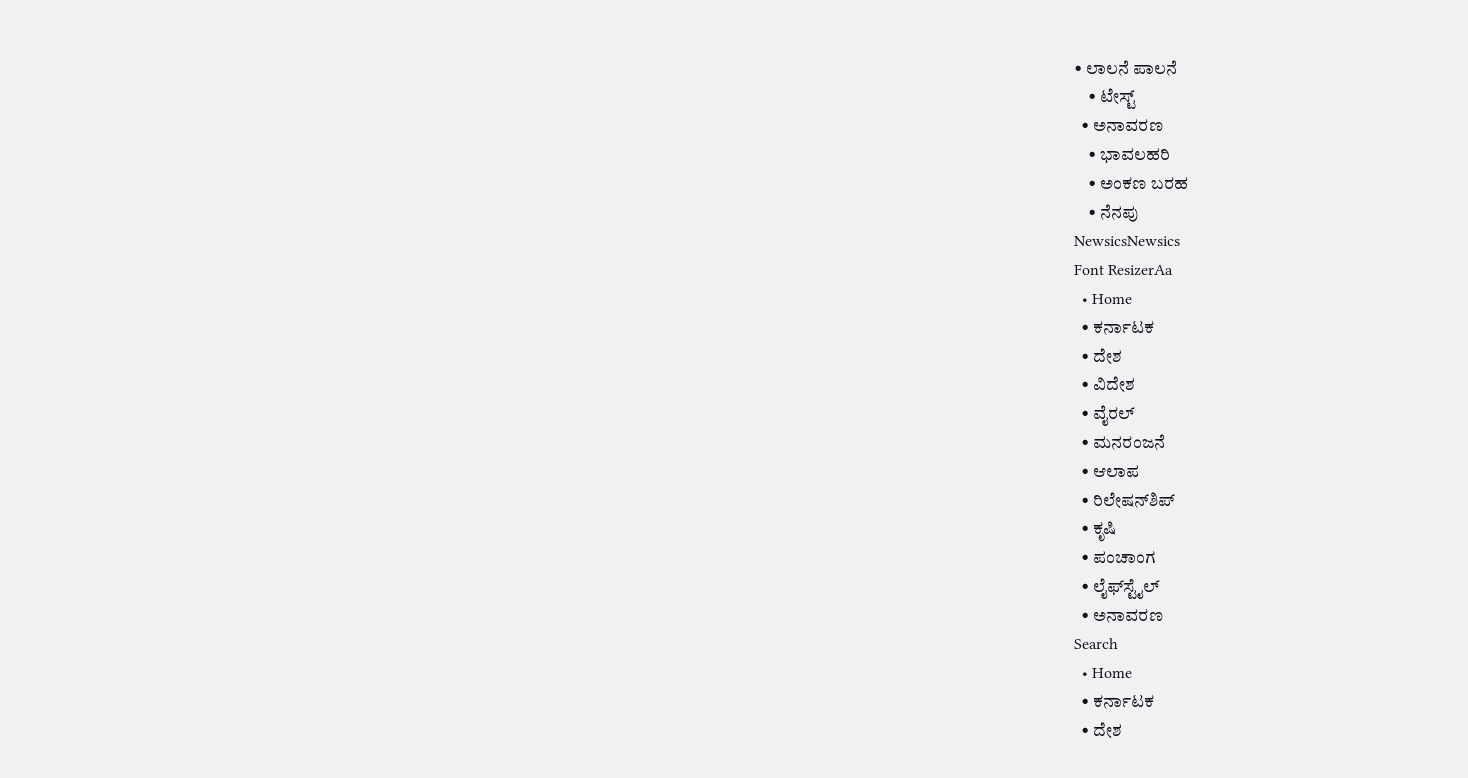• ಲಾಲನೆ ಪಾಲನೆ
    • ಟೇಸ್ಟ್
  • ಅನಾವರಣ
    • ಭಾವಲಹರಿ
    • ಅಂಕಣ ಬರಹ
    • ನೆನಪು
NewsicsNewsics
Font ResizerAa
  • Home
  • ಕರ್ನಾಟಕ
  • ದೇಶ
  • ವಿದೇಶ
  • ವೈರಲ್
  • ಮನರಂಜನೆ
  • ಆಲಾಪ
  • ರಿಲೇಷನ್‌ಶಿಪ್
  • ಕೃಷಿ
  • ಪಂಚಾಂಗ
  • ಲೈಫ್‌ಸ್ಟೈಲ್
  • ಅನಾವರಣ
Search
  • Home
  • ಕರ್ನಾಟಕ
  • ದೇಶ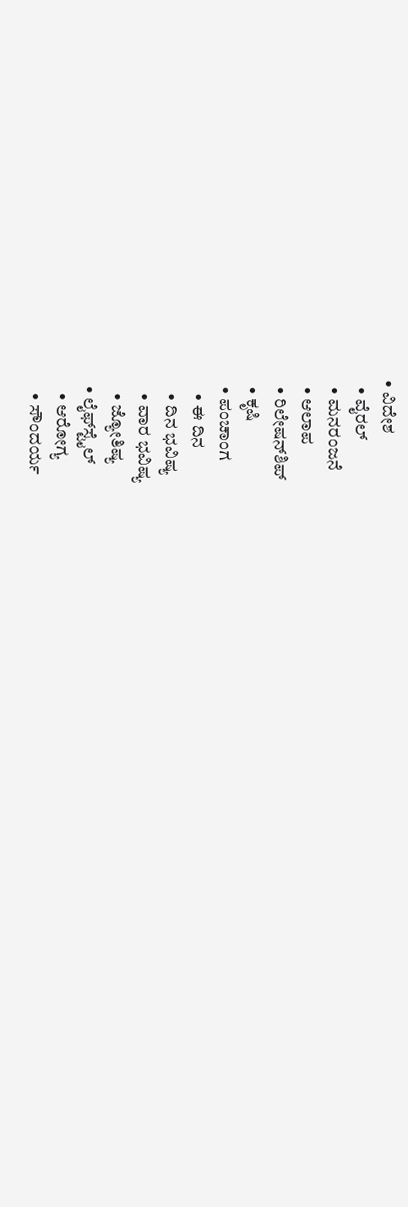• ವಿದೇಶ
  • ವೈರಲ್
  • ಮನರಂಜನೆ
  • ಆಲಾಪ
  • ರಿಲೇಷನ್‌ಶಿಪ್
  • ಕೃಷಿ
  • ಪಂಚಾಂಗ
    • ಈ ದಿನ
    • ದಿನ ಭವಿಷ್ಯ
    • ವಾರ ಭವಿಷ್ಯ
    • ಜ್ಯೋತಿಷ್ಯ
  • ಲೈಫ್‌ಸ್ಟೈಲ್
    • ಆರೋಗ್ಯ
    • ಸೌಂದರ್ಯ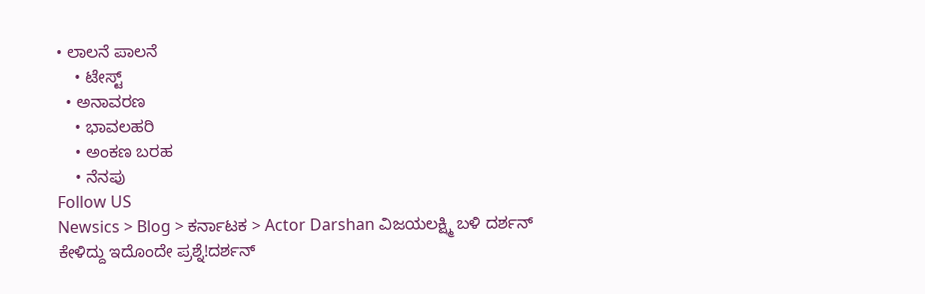• ಲಾಲನೆ ಪಾಲನೆ
    • ಟೇಸ್ಟ್
  • ಅನಾವರಣ
    • ಭಾವಲಹರಿ
    • ಅಂಕಣ ಬರಹ
    • ನೆನಪು
Follow US
Newsics > Blog > ಕರ್ನಾಟಕ > Actor Darshan ವಿಜಯಲಕ್ಷ್ಮಿ ಬಳಿ ದರ್ಶನ್ ಕೇಳಿದ್ದು ಇದೊಂದೇ ಪ್ರಶ್ನೆ!ದರ್ಶನ್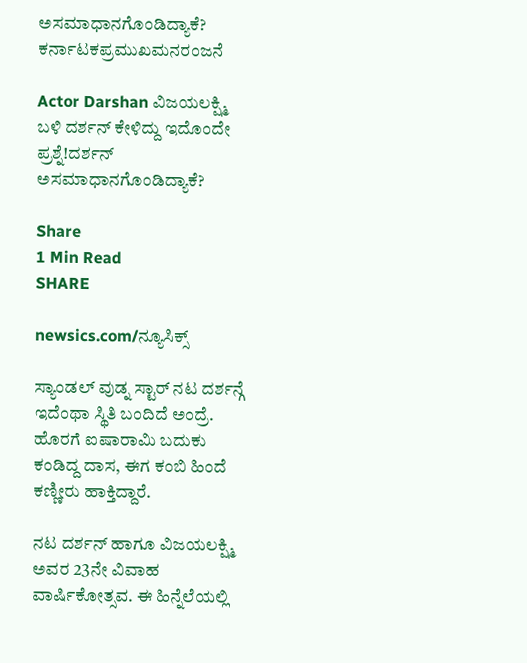ಅಸಮಾಧಾನಗೊಂಡಿದ್ಯಾಕೆ?
ಕರ್ನಾಟಕಪ್ರಮುಖಮನರಂಜನೆ

Actor Darshan ವಿಜಯಲಕ್ಷ್ಮಿ ಬಳಿ ದರ್ಶನ್ ಕೇಳಿದ್ದು ಇದೊಂದೇ ಪ್ರಶ್ನೆ!ದರ್ಶನ್ ಅಸಮಾಧಾನಗೊಂಡಿದ್ಯಾಕೆ?

Share
1 Min Read
SHARE

newsics.com/ನ್ಯೂಸಿಕ್ಸ್

ಸ್ಯಾಂಡಲ್ ವುಡ್ನ ಸ್ಟಾರ್ ನಟ ದರ್ಶನ್ಗೆ ಇದೆಂಥಾ ಸ್ಥಿತಿ ಬಂದಿದೆ ಅಂದ್ರೆ. ಹೊರಗೆ ಐಷಾರಾಮಿ ಬದುಕು ಕಂಡಿದ್ದ ದಾಸ, ಈಗ ಕಂಬಿ ಹಿಂದೆ ಕಣ್ಣೀರು ಹಾಕ್ತಿದ್ದಾರೆ.

ನಟ ದರ್ಶನ್‌ ಹಾಗೂ ವಿಜಯಲಕ್ಷ್ಮಿ ಅವರ 23ನೇ ವಿವಾಹ ವಾರ್ಷಿಕೋತ್ಸವ. ಈ ಹಿನ್ನೆಲೆಯಲ್ಲಿ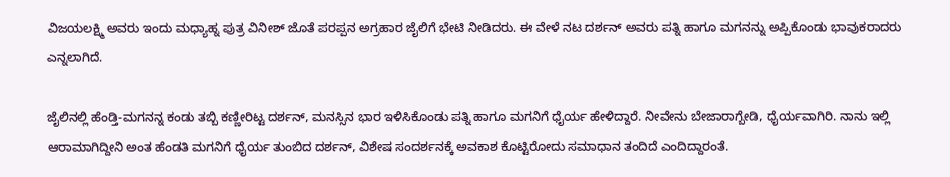ವಿಜಯಲಕ್ಷ್ಮಿ ಅವರು ಇಂದು ಮಧ್ಯಾಹ್ನ ಪುತ್ರ ವಿನೀಶ್ ಜೊತೆ ಪರಪ್ಪನ ಅಗ್ರಹಾರ ಜೈಲಿಗೆ ಭೇಟಿ ನೀಡಿದರು. ಈ ವೇಳೆ ನಟ ದರ್ಶನ್ ಅವರು ಪತ್ನಿ ಹಾಗೂ ಮಗನನ್ನು ಅಪ್ಪಿಕೊಂಡು ಭಾವುಕರಾದರು ಎನ್ನಲಾಗಿದೆ.

ಜೈಲಿನಲ್ಲಿ ಹೆಂಡ್ತಿ-ಮಗನನ್ನ ಕಂಡು ತಬ್ಬಿ ಕಣ್ಣೀರಿಟ್ಟ ದರ್ಶನ್, ಮನಸ್ಸಿನ ಭಾರ ಇಳಿಸಿಕೊಂಡು ಪತ್ನಿ ಹಾಗೂ ಮಗನಿಗೆ ಧೈರ್ಯ ಹೇಳಿದ್ದಾರೆ. ನೀವೇನು ಬೇಜಾರಾಗ್ಬೇಡಿ, ಧೈರ್ಯವಾಗಿರಿ. ನಾನು ಇಲ್ಲಿ ಆರಾಮಾಗಿದ್ದೀನಿ ಅಂತ ಹೆಂಡತಿ ಮಗನಿಗೆ ಧೈರ್ಯ ತುಂಬಿದ ದರ್ಶನ್, ವಿಶೇಷ ಸಂದರ್ಶನಕ್ಕೆ ಅವಕಾಶ ಕೊಟ್ಟಿರೋದು ಸಮಾಧಾನ ತಂದಿದೆ ಎಂದಿದ್ದಾರಂತೆ.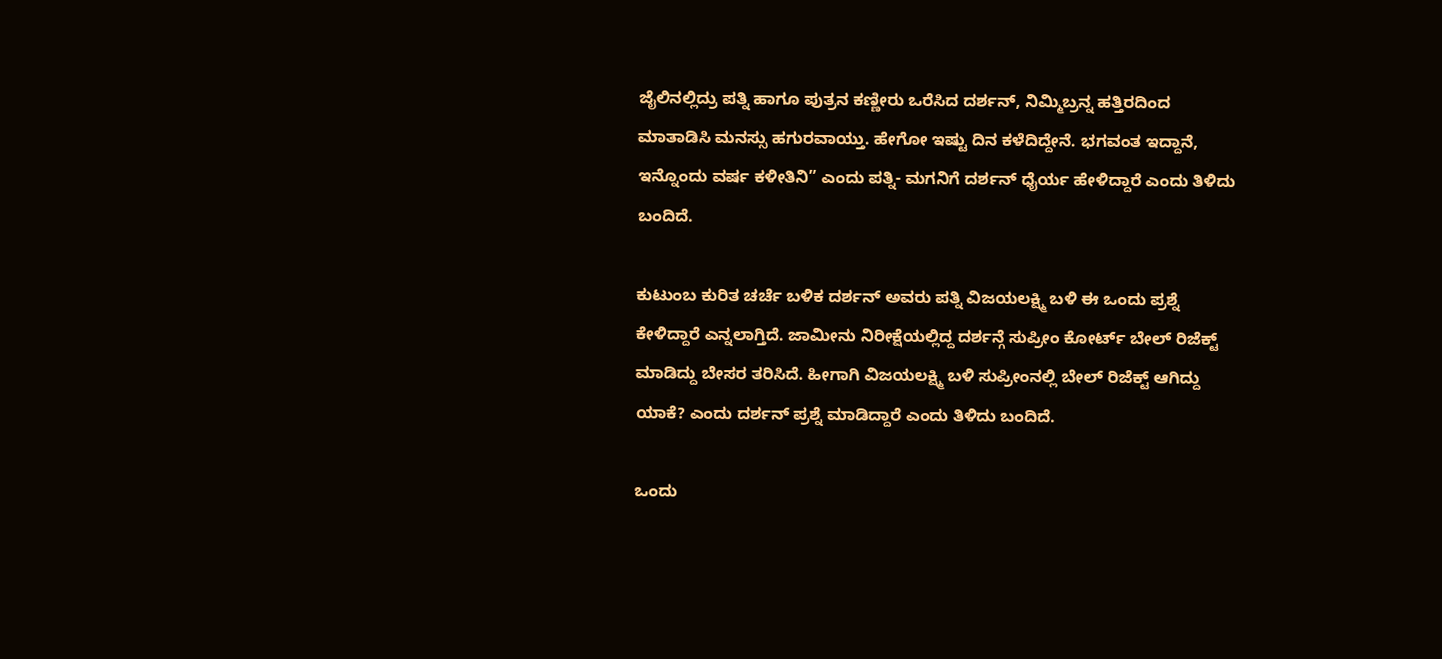ಜೈಲಿನಲ್ಲಿದ್ರು ಪತ್ನಿ ಹಾಗೂ ಪುತ್ರನ ಕಣ್ಣೀರು ಒರೆಸಿದ ದರ್ಶನ್, ನಿಮ್ಮಿಬ್ರನ್ನ ಹತ್ತಿರದಿಂದ ಮಾತಾಡಿಸಿ ಮನಸ್ಸು ಹಗುರವಾಯ್ತು. ಹೇಗೋ ಇಷ್ಟು ದಿನ ಕಳೆದಿದ್ದೇನೆ. ಭಗವಂತ ಇದ್ದಾನೆ, ಇನ್ನೊಂದು ವರ್ಷ ಕಳೀತಿನಿ” ಎಂದು ಪತ್ನಿ- ಮಗನಿಗೆ ದರ್ಶನ್ ಧೈರ್ಯ ಹೇಳಿದ್ದಾರೆ ಎಂದು ತಿಳಿದು ಬಂದಿದೆ.

ಕುಟುಂಬ ಕುರಿತ ಚರ್ಚೆ ಬಳಿಕ ದರ್ಶನ್ ಅವರು ಪತ್ನಿ ವಿಜಯಲಕ್ಷ್ಮಿ ಬಳಿ ಈ ಒಂದು ಪ್ರಶ್ನೆ ಕೇಳಿದ್ದಾರೆ ಎನ್ನಲಾಗ್ತಿದೆ. ಜಾಮೀನು ನಿರೀಕ್ಷೆಯಲ್ಲಿದ್ದ ದರ್ಶನ್ಗೆ ಸುಪ್ರೀಂ ಕೋರ್ಟ್ ಬೇಲ್ ರಿಜೆಕ್ಟ್ ಮಾಡಿದ್ದು ಬೇಸರ ತರಿಸಿದೆ. ಹೀಗಾಗಿ ವಿಜಯಲಕ್ಷ್ಮಿ ಬಳಿ ಸುಪ್ರೀಂನಲ್ಲಿ ಬೇಲ್ ರಿಜೆಕ್ಟ್ ಆಗಿದ್ದು ಯಾಕೆ? ಎಂದು ದರ್ಶನ್ ಪ್ರಶ್ನೆ ಮಾಡಿದ್ದಾರೆ ಎಂದು ತಿಳಿದು ಬಂದಿದೆ.

ಒಂದು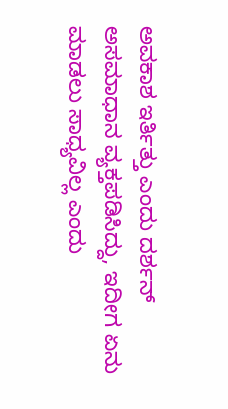ಅವಕಾಶ ಇರ್ತಿತ್ತು ಎಂದು ದರ್ಶನ್ ಅಸಮಾಧಾನ ವ್ಯಕ್ತಪಡಿಸಿದ್ದು, ಇದೀಗ ಏನು ಮಾಡಲು ಸಾಧ್ಯವಿಲ್ಲ ಎಂದು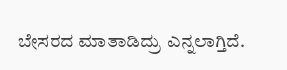ಬೇಸರದ ಮಾತಾಡಿದ್ರು ಎನ್ನಲಾಗ್ತಿದೆ.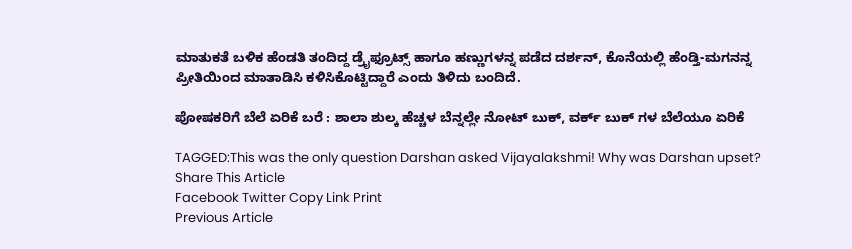ಮಾತುಕತೆ ಬಳಿಕ ಹೆಂಡತಿ ತಂದಿದ್ದ ಡ್ರೈಫ್ರೂಟ್ಸ್ ಹಾಗೂ ಹಣ್ಣುಗಳನ್ನ ಪಡೆದ ದರ್ಶನ್, ಕೊನೆಯಲ್ಲಿ ಹೆಂಡ್ತಿ-ಮಗನನ್ನ ಪ್ರೀತಿಯಿಂದ ಮಾತಾಡಿಸಿ ಕಳಿಸಿಕೊಟ್ಟಿದ್ದಾರೆ ಎಂದು ತಿಳಿದು ಬಂದಿದೆ.

ಪೋಷಕರಿಗೆ ಬೆಲೆ ಏರಿಕೆ ಬರೆ : ಶಾಲಾ ಶುಲ್ಕ ಹೆಚ್ಚಳ ಬೆನ್ನಲ್ಲೇ ನೋಟ್ ಬುಕ್, ವರ್ಕ್ ಬುಕ್ ಗಳ ಬೆಲೆಯೂ ಏರಿಕೆ

TAGGED:This was the only question Darshan asked Vijayalakshmi! Why was Darshan upset?
Share This Article
Facebook Twitter Copy Link Print
Previous Article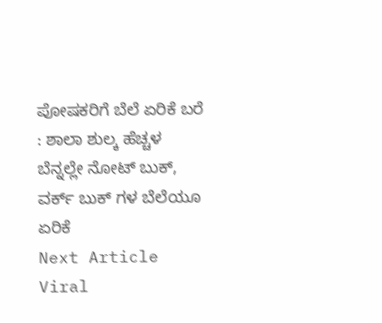ಪೋಷಕರಿಗೆ ಬೆಲೆ ಏರಿಕೆ ಬರೆ : ಶಾಲಾ ಶುಲ್ಕ ಹೆಚ್ಚಳ ಬೆನ್ನಲ್ಲೇ ನೋಟ್ ಬುಕ್, ವರ್ಕ್ ಬುಕ್ ಗಳ ಬೆಲೆಯೂ ಏರಿಕೆ
Next Article Viral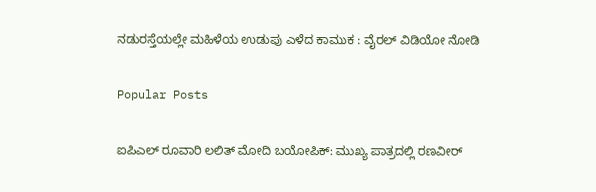ನಡುರಸ್ತೆಯಲ್ಲೇ ಮಹಿಳೆಯ ಉಡುಪು ಎಳೆದ ಕಾಮುಕ : ವೈರಲ್ ವಿಡಿಯೋ ನೋಡಿ

Popular Posts

ಐಪಿಎಲ್ ರೂವಾರಿ ಲಲಿತ್ ಮೋದಿ ಬಯೋಪಿಕ್: ಮುಖ್ಯ ಪಾತ್ರದಲ್ಲಿ ರಣವೀರ್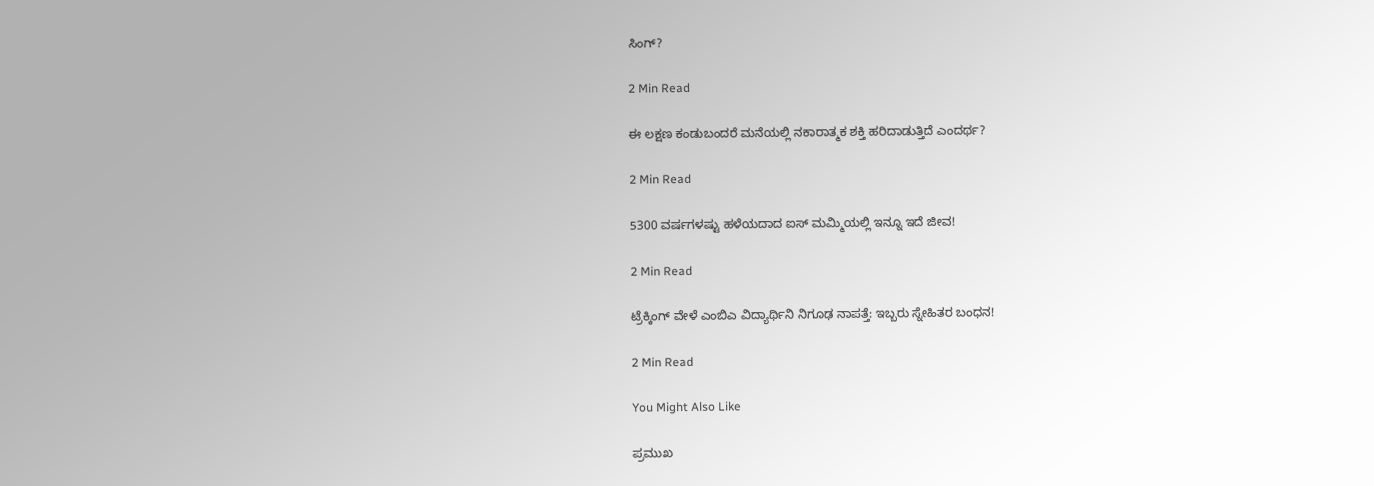ಸಿಂಗ್?

2 Min Read

ಈ ಲಕ್ಷಣ ಕಂಡುಬಂದರೆ ಮನೆಯಲ್ಲಿ ನಕಾರಾತ್ಮಕ ಶಕ್ತಿ ಹರಿದಾಡುತ್ತಿದೆ ಎಂದರ್ಥ?

2 Min Read

5300 ವರ್ಷಗಳಷ್ಟು ಹಳೆಯದಾದ ಐಸ್ ಮಮ್ಮಿಯಲ್ಲಿ ಇನ್ನೂ ಇದೆ ಜೀವ!

2 Min Read

ಟ್ರೆಕ್ಕಿಂಗ್ ವೇಳೆ ಎಂಬಿಎ ವಿದ್ಯಾರ್ಥಿನಿ ನಿಗೂಢ ನಾಪತ್ತೆ: ಇಬ್ಬರು ಸ್ನೇಹಿತರ ಬಂಧನ!

2 Min Read

You Might Also Like

ಪ್ರಮುಖ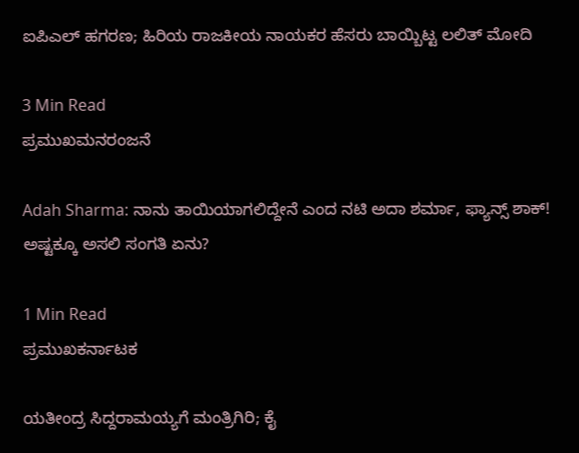ಐಪಿಎಲ್ ಹಗರಣ; ಹಿರಿಯ ರಾಜಕೀಯ ನಾಯಕರ ಹೆಸರು ಬಾಯ್ಬಿಟ್ಟ ಲಲಿತ್ ಮೋದಿ

3 Min Read
ಪ್ರಮುಖಮನರಂಜನೆ

Adah Sharma: ನಾನು ತಾಯಿಯಾಗಲಿದ್ದೇನೆ ಎಂದ ನಟಿ ಅದಾ ಶರ್ಮಾ, ಫ್ಯಾನ್ಸ್ ಶಾಕ್! ಅಷ್ಟಕ್ಕೂ ಅಸಲಿ ಸಂಗತಿ ಏನು?

1 Min Read
ಪ್ರಮುಖಕರ್ನಾಟಕ

ಯತೀಂದ್ರ ಸಿದ್ದರಾಮಯ್ಯಗೆ ಮಂತ್ರಿಗಿರಿ; ಕೈ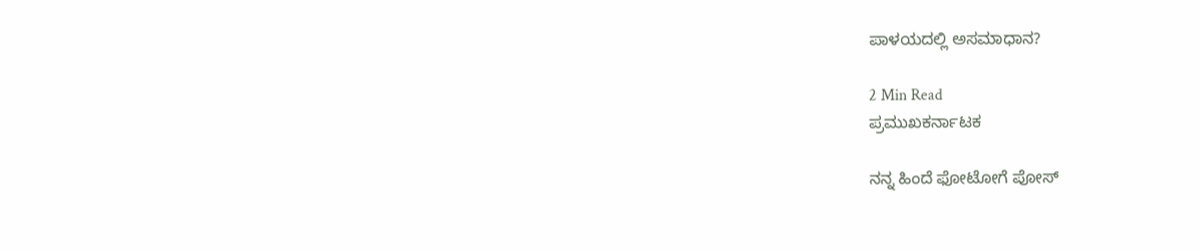ಪಾಳಯದಲ್ಲಿ ಅಸಮಾಧಾನ?

2 Min Read
ಪ್ರಮುಖಕರ್ನಾಟಕ

ನನ್ನ ಹಿಂದೆ ಫೋಟೋಗೆ ಪೋಸ್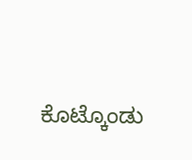ಕೊಟ್ಕೊಂಡು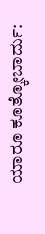ಯಾರೂ ಕೂತ್ಕೋಬಾರ್ದು: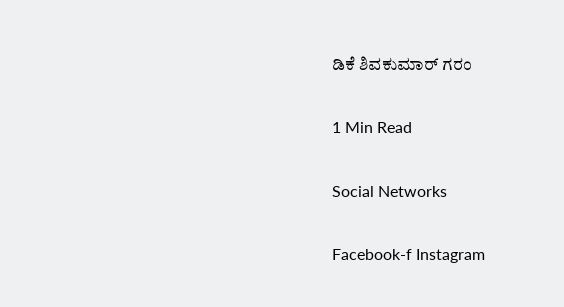ಡಿಕೆ ಶಿವಕುಮಾರ್ ಗರಂ

1 Min Read

Social Networks

Facebook-f Instagram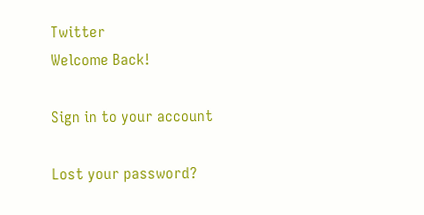Twitter
Welcome Back!

Sign in to your account

Lost your password?